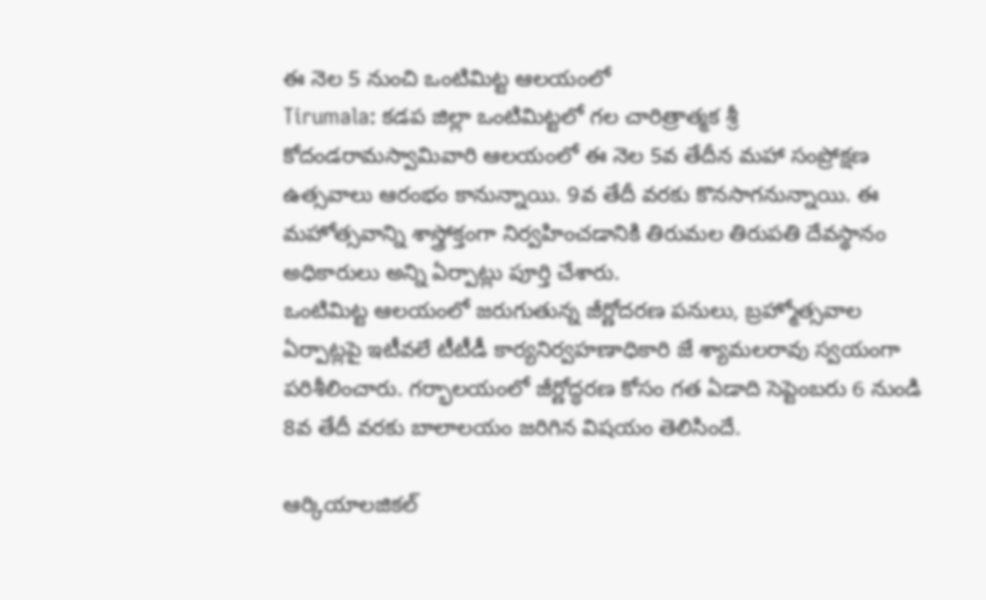ఈ నెల 5 నుంచి ఒంటిమిట్ట ఆలయంలో
Tirumala: కడప జిల్లా ఒంటిమిట్టలో గల చారిత్రాత్మక శ్రీ కోదండరామస్వామివారి ఆలయంలో ఈ నెల 5వ తేదీన మహా సంప్రోక్షణ ఉత్సవాలు ఆరంభం కానున్నాయి. 9వ తేదీ వరకు కొనసాగనున్నాయి. ఈ మహోత్సవాన్ని శాస్త్రోక్తంగా నిర్వహించడానికి తిరుమల తిరుపతి దేవస్థానం అధికారులు అన్ని ఏర్పాట్లు పూర్తి చేశారు.
ఒంటిమిట్ట ఆలయంలో జరుగుతున్న జీర్ణోదరణ పనులు, బ్రహ్మోత్సవాల ఏర్పాట్లపై ఇటీవలే టీటీడీ కార్యనిర్వహణాధికారి జే శ్యామలరావు స్వయంగా పరిశీలించారు. గర్భాలయంలో జీర్ణోద్ధరణ కోసం గత ఏడాది సెప్టెంబరు 6 నుండి 8వ తేదీ వరకు బాలాలయం జరిగిన విషయం తెలిసిందే.

ఆర్కియాలజికల్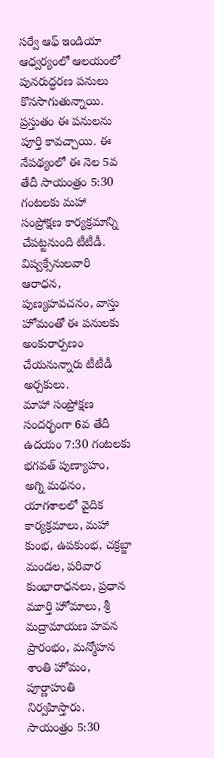సర్వే ఆఫ్ ఇండియా ఆధ్వర్యంలో ఆలయంలో పునరుద్ధరణ పనులు కొనసాగుతున్నాయి. ప్రస్తుతం ఈ పనులను పూర్తి కావచ్చాయి. ఈ నేపథ్యంలో ఈ నెల 5వ తేదీ సాయంత్రం 5:30 గంటలకు మహా సంప్రోక్షణ కార్యక్రమాన్ని చేపట్టనుంది టీటీడీ. విష్వక్సేనులవారి ఆరాధన, పుణ్యహవచనం, వాస్తు హోమంతో ఈ పనులకు అంకురార్పణం చేయనున్నారు టీటీడీ అర్చకులు.
మాహా సంప్రోక్షణ సందర్భంగా 6వ తేదీ ఉదయం 7:30 గంటలకు భగవత్ పుణ్యాహం, అగ్ని మథనం, యాగశాలలో వైదిక కార్యక్రమాలు, మహా కుంభ, ఉపకుంభ, చక్రబ్జా మండల, పరివార కుంభారాధనలు, ప్రధాన మూర్తి హోమాలు, శ్రీ మద్రామాయణ హవన ప్రారంభం, మన్మోహన శాంతి హోమం, పూర్ణాహుతి నిర్వహిస్తారు.
సాయంత్రం 5:30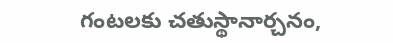గంటలకు చతుస్థానార్చనం,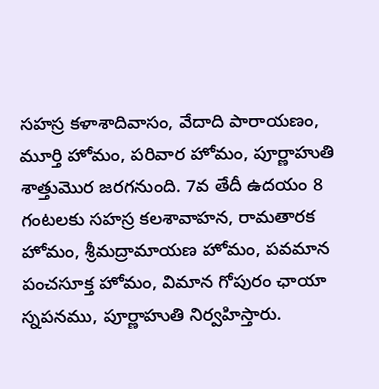సహస్ర కళాశాదివాసం, వేదాది పారాయణం, మూర్తి హోమం, పరివార హోమం, పూర్ణాహుతి శాత్తుమొర జరగనుంది. 7వ తేదీ ఉదయం 8 గంటలకు సహస్ర కలశావాహన, రామతారక హోమం, శ్రీమద్రామాయణ హోమం, పవమాన పంచసూక్త హోమం, విమాన గోపురం ఛాయా స్నపనము, పూర్ణాహుతి నిర్వహిస్తారు.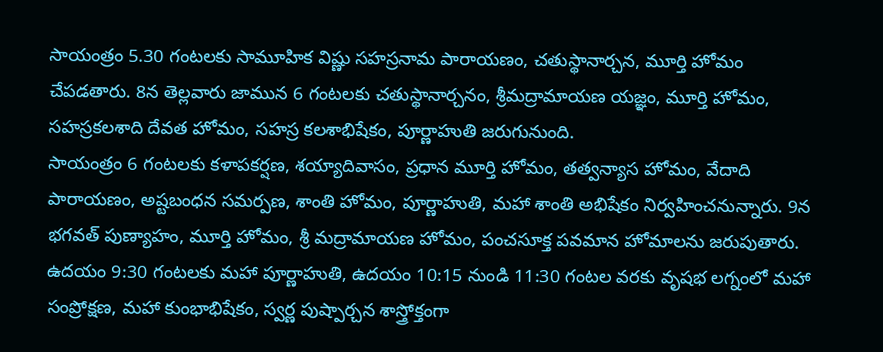సాయంత్రం 5.30 గంటలకు సామూహిక విష్ణు సహస్రనామ పారాయణం, చతుస్థానార్చన, మూర్తి హోమం చేపడతారు. 8న తెల్లవారు జామున 6 గంటలకు చతుస్థానార్చనం, శ్రీమద్రామాయణ యజ్ఞం, మూర్తి హోమం, సహస్రకలశాది దేవత హోమం, సహస్ర కలశాభిషేకం, పూర్ణాహుతి జరుగునుంది.
సాయంత్రం 6 గంటలకు కళాపకర్షణ, శయ్యాదివాసం, ప్రధాన మూర్తి హోమం, తత్వన్యాస హోమం, వేదాది పారాయణం, అష్టబంధన సమర్పణ, శాంతి హోమం, పూర్ణాహుతి, మహా శాంతి అభిషేకం నిర్వహించనున్నారు. 9న భగవత్ పుణ్యాహం, మూర్తి హోమం, శ్రీ మద్రామాయణ హోమం, పంచసూక్త పవమాన హోమాలను జరుపుతారు.
ఉదయం 9:30 గంటలకు మహా పూర్ణాహుతి, ఉదయం 10:15 నుండి 11:30 గంటల వరకు వృషభ లగ్నంలో మహా సంప్రోక్షణ, మహా కుంభాభిషేకం, స్వర్ణ పుష్పార్చన శాస్త్రోక్తంగా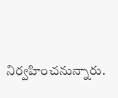నిర్వహించనున్నారు.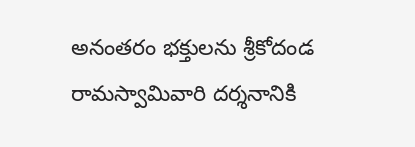అనంతరం భక్తులను శ్రీకోదండ రామస్వామివారి దర్శనానికి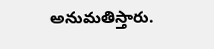అనుమతిస్తారు.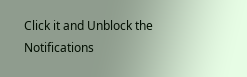Click it and Unblock the Notifications